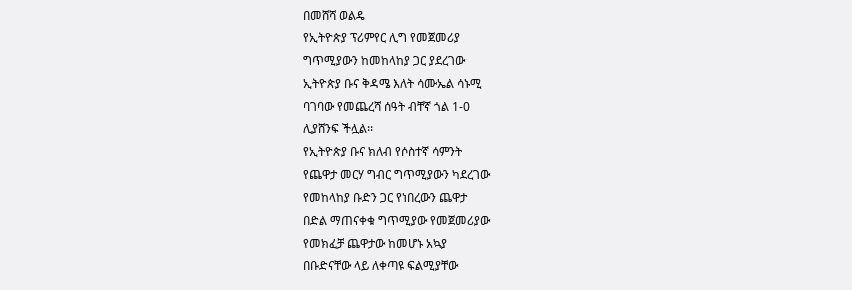በመሸሻ ወልዴ
የኢትዮጵያ ፕሪምየር ሊግ የመጀመሪያ
ግጥሚያውን ከመከላከያ ጋር ያደረገው
ኢትዮጵያ ቡና ቅዳሜ እለት ሳሙኤል ሳኑሚ
ባገባው የመጨረሻ ሰዓት ብቸኛ ጎል 1-0
ሊያሸንፍ ችሏል፡፡
የኢትዮጵያ ቡና ክለብ የሶስተኛ ሳምንት
የጨዋታ መርሃ ግብር ግጥሚያውን ካደረገው
የመከላከያ ቡድን ጋር የነበረውን ጨዋታ
በድል ማጠናቀቁ ግጥሚያው የመጀመሪያው
የመክፈቻ ጨዋታው ከመሆኑ አኳያ
በቡድናቸው ላይ ለቀጣዩ ፍልሚያቸው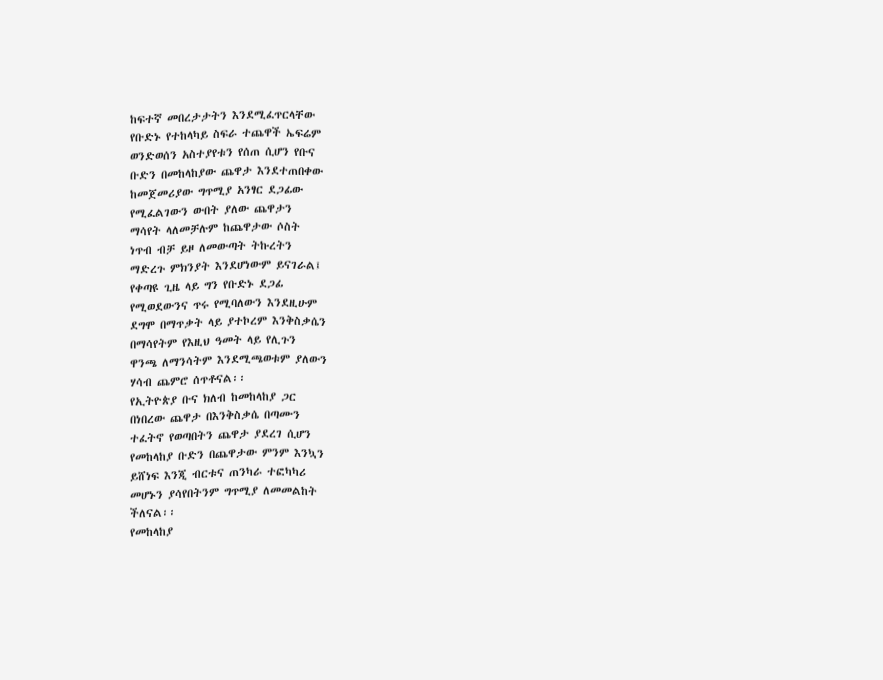ከፍተኛ መበረታታትን እንደሚፈጥርላቸው
የቡድኑ የተከላካይ ስፍራ ተጨዋች ኤፍሬም
ወንድወሰን አስተያየቱን የሰጠ ሲሆን የቡና
ቡድን በመከላከያው ጨዋታ እንደተጠበቀው
ከመጀመሪያው ግጥሚያ አንፃር ደጋፊው
የሚፈልገውን ውበት ያለው ጨዋታን
ማሳየት ላለመቻሉም ከጨዋታው ሶስት
ነጥብ ብቻ ይዞ ለመውጣት ትኩረትን
ማድረጉ ምክንያት እንደሆነውም ይናገራል፤
የቀጣዩ ጊዜ ላይ ግን የቡድኑ ደጋፊ
የሚወደውንና ጥሩ የሚባለውን እንደዚሁም
ደግሞ በማጥቃት ላይ ያተኮረም እንቅስቃሴን
በማሳየትም የእዚህ ዓመት ላይ የሊጉን
ዋንጫ ለማንሳትም እንደሚጫወቱም ያለውን
ሃሳብ ጨምሮ ሰጥቶናል፡፡
የኢትዮጵያ ቡና ክለብ ከመከላከያ ጋር
በነበረው ጨዋታ በእንቅስቃሴ በጣሙን
ተፈትኖ የወጣበትን ጨዋታ ያደረገ ሲሆን
የመከላከያ ቡድን በጨዋታው ምንም እንኳን
ይሸነፍ እንጂ ብርቱና ጠንካራ ተፎካካሪ
መሆኑን ያሳየበትንም ግጥሚያ ለመመልከት
ችለናል፡፡
የመከላከያ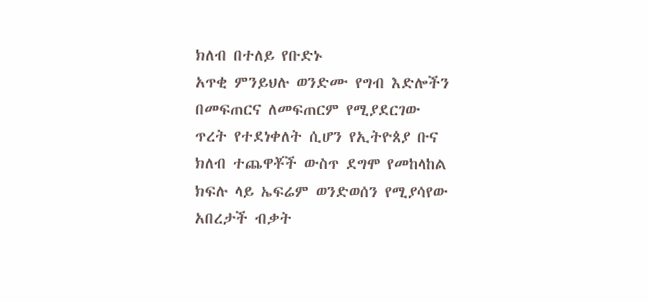ክለብ በተለይ የቡድኑ
አጥቂ ምንይህሉ ወንድሙ የግብ እድሎችን
በመፍጠርና ለመፍጠርም የሚያደርገው
ጥረት የተደነቀለት ሲሆን የኢትዮጰያ ቡና
ክለብ ተጨዋቾች ውስጥ ደግሞ የመከላከል
ክፍሉ ላይ ኤፍሬም ወንድወሰን የሚያሳየው
አበረታች ብቃት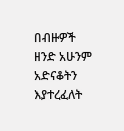በብዙዎች ዘንድ አሁንም
አድናቆትን እያተረፈለት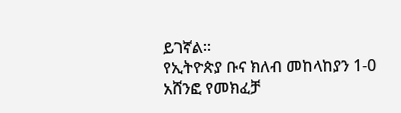ይገኛል፡፡
የኢትዮጵያ ቡና ክለብ መከላከያን 1-0
አሸንፎ የመክፈቻ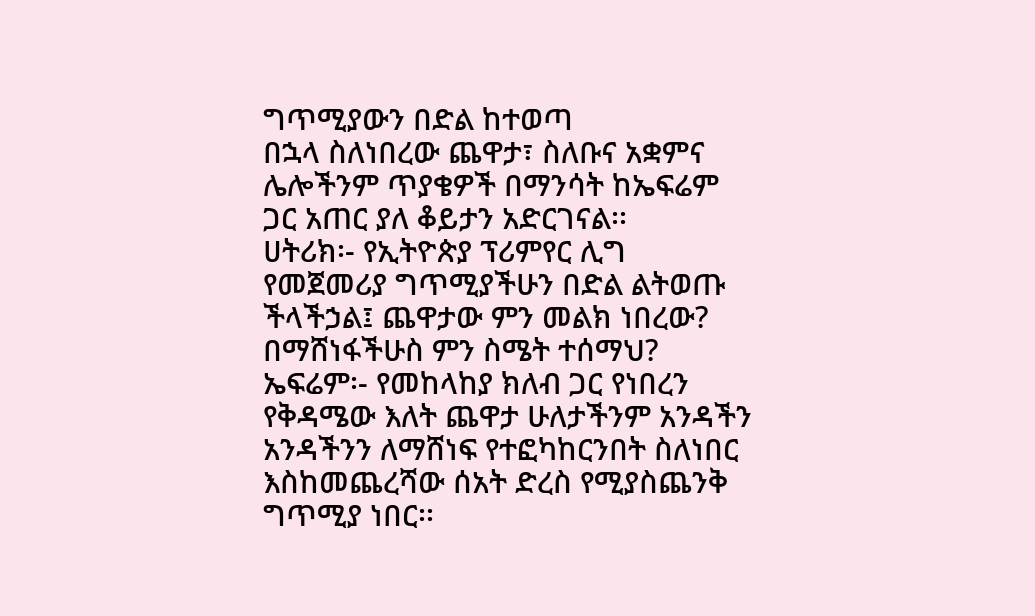ግጥሚያውን በድል ከተወጣ
በኋላ ስለነበረው ጨዋታ፣ ስለቡና አቋምና
ሌሎችንም ጥያቄዎች በማንሳት ከኤፍሬም
ጋር አጠር ያለ ቆይታን አድርገናል፡፡
ሀትሪክ፡- የኢትዮጵያ ፕሪምየር ሊግ
የመጀመሪያ ግጥሚያችሁን በድል ልትወጡ
ችላችኃል፤ ጨዋታው ምን መልክ ነበረው?
በማሸነፋችሁስ ምን ስሜት ተሰማህ?
ኤፍሬም፡- የመከላከያ ክለብ ጋር የነበረን
የቅዳሜው እለት ጨዋታ ሁለታችንም አንዳችን
አንዳችንን ለማሸነፍ የተፎካከርንበት ስለነበር
እስከመጨረሻው ሰአት ድረስ የሚያስጨንቅ
ግጥሚያ ነበር፡፡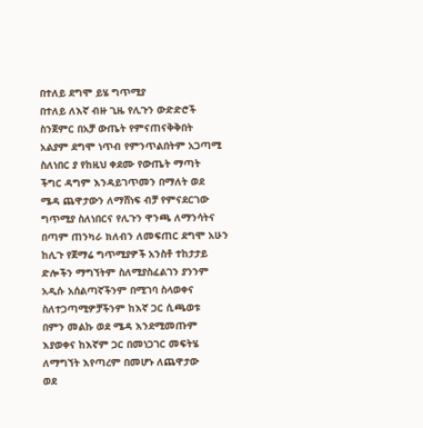በተለይ ደግሞ ይሄ ግጥሚያ
በተለይ ለእኛ ብዙ ጊዜ የሊጉን ውድድሮች
ስንጀምር በአቻ ውጤት የምናጠናቅቅበት
አልያም ደግሞ ነጥብ የምንጥልበትም አጋጣሚ
ስለነበር ያ የከዚህ ቀደሙ የውጤት ማጣት
ችግር ዳግም እንዳይገጥመን በማለት ወደ
ሜዳ ጨዋታውን ለማሸነፍ ብቻ የምናደርገው
ግጥሚያ ስለነበርና የሊጉን ዋንጫ ለማንሳትና
በጣም ጠንካራ ክለብን ለመፍጠር ደግሞ አሁን
ከሊጉ የጀማሬ ግጥሚያዎች አንስቶ ተከታታይ
ድሎችን ማግኘትም ስለሚያስፈልገን ያንንም
አዲሱ አሰልጣኛችንም በሚገባ ስላወቀና
ስለተጋጣሚዎቻችንም ከእኛ ጋር ሲጫወቱ
በምን መልኩ ወደ ሜዳ እንደሚመጡም
እያወቀና ከእኛም ጋር በመነጋገር መፍትሄ
ለማግኘት እየጣረም በመሆኑ ለጨዋታው
ወደ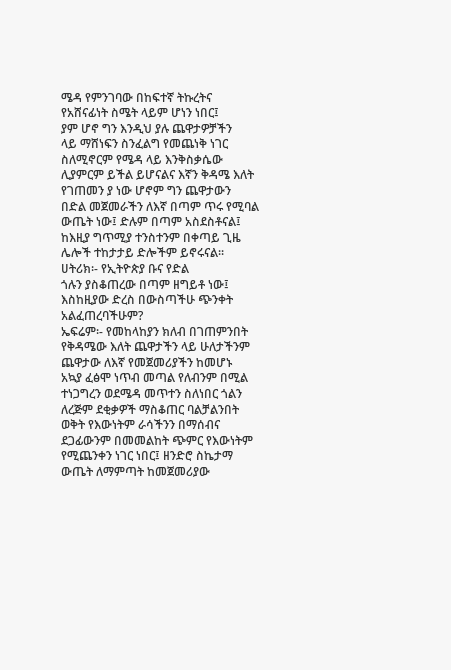ሜዳ የምንገባው በከፍተኛ ትኩረትና
የአሸናፊነት ስሜት ላይም ሆነን ነበር፤
ያም ሆኖ ግን እንዲህ ያሉ ጨዋታዎቻችን
ላይ ማሸነፍን ስንፈልግ የመጨነቅ ነገር
ስለሚኖርም የሜዳ ላይ እንቅስቃሴው
ሊያምርም ይችል ይሆናልና እኛን ቅዳሜ እለት
የገጠመን ያ ነው ሆኖም ግን ጨዋታውን
በድል መጀመራችን ለእኛ በጣም ጥሩ የሚባል
ውጤት ነው፤ ድሉም በጣም አስደስቶናል፤
ከእዚያ ግጥሚያ ተንስተንም በቀጣይ ጊዜ
ሌሎች ተከታታይ ድሎችም ይኖሩናል፡፡
ሀትሪክ፡- የኢትዮጵያ ቡና የድል
ጎሉን ያስቆጠረው በጣም ዘግይቶ ነው፤
እስከዚያው ድረስ በውስጣችሁ ጭንቀት
አልፈጠረባችሁም?
ኤፍሬም፡- የመከላከያን ክለብ በገጠምንበት
የቅዳሜው እለት ጨዋታችን ላይ ሁለታችንም
ጨዋታው ለእኛ የመጀመሪያችን ከመሆኑ
አኳያ ፈፅሞ ነጥብ መጣል የለብንም በሚል
ተነጋግረን ወደሜዳ መጥተን ስለነበር ጎልን
ለረጅም ደቂቃዎች ማስቆጠር ባልቻልንበት
ወቅት የእውነትም ራሳችንን በማሰብና
ደጋፊውንም በመመልከት ጭምር የእውነትም
የሚጨንቀን ነገር ነበር፤ ዘንድሮ ስኬታማ
ውጤት ለማምጣት ከመጀመሪያው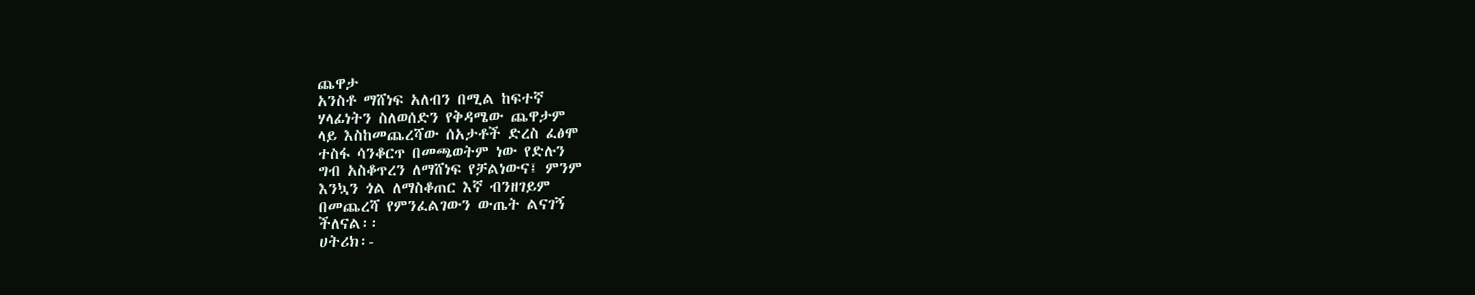ጨዋታ
አንስቶ ማሸነፍ አለብን በሚል ከፍተኛ
ሃላፊነትን ስለወሰድን የቅዳሜው ጨዋታም
ላይ እስከመጨረሻው ሰአታቶች ድረስ ፈፅሞ
ተስፋ ሳንቆርጥ በመጫወትም ነው የድሉን
ግብ አስቆጥረን ለማሸነፍ የቻልነውና፤ ምንም
እንኳን ጎል ለማስቆጠር እኛ ብንዘገይም
በመጨረሻ የምንፈልገውን ውጤት ልናገኝ
ችለናል፡፡
ሀትሪክ፡-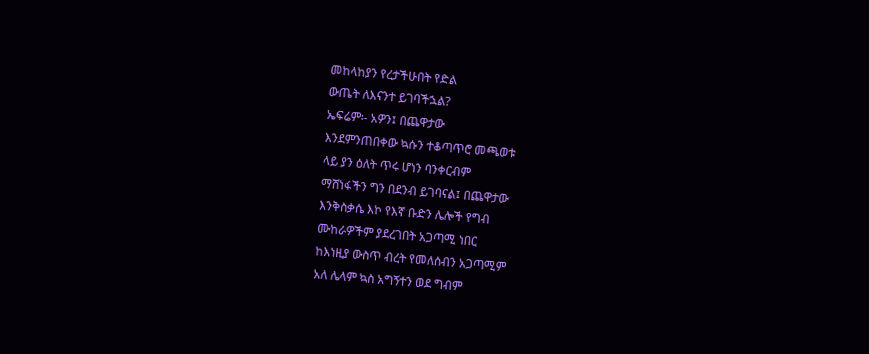መከላከያን የረታችሁበት የድል
ውጤት ለእናንተ ይገባችኋል?
ኤፍሬም፡- አዎን፤ በጨዋታው
እንደምንጠበቀው ኳሱን ተቆጣጥሮ መጫወቱ
ላይ ያን ዕለት ጥሩ ሆነን ባንቀርብም
ማሸነፋችን ግን በደንብ ይገባናል፤ በጨዋታው
እንቅስቃሴ እኮ የእኛ ቡድን ሌሎች የግብ
ሙከራዎችም ያደረገበት አጋጣሚ ነበር
ከእነዚያ ውስጥ ብረት የመለሰብን አጋጣሚም
አለ ሌላም ኳስ አግኝተን ወደ ግብም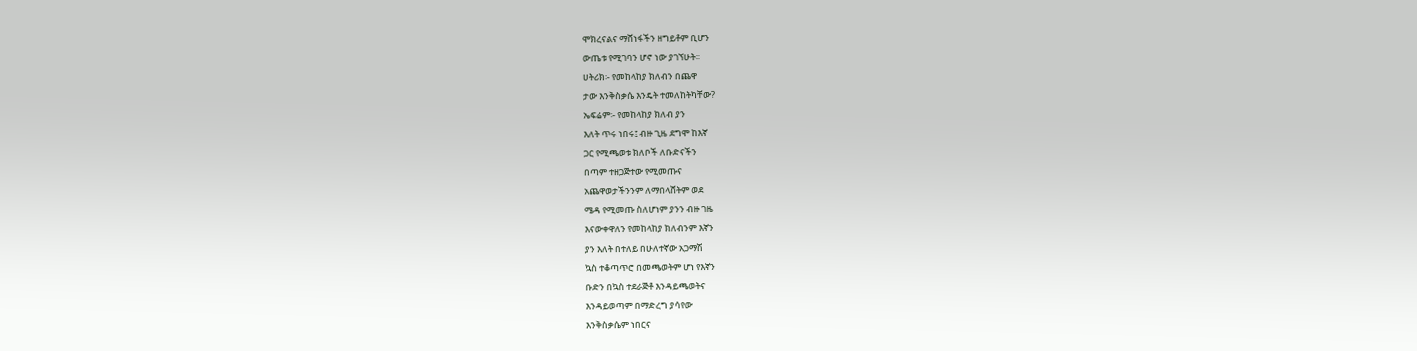ሞክረናልና ማሸነፋችን ዘግይቶም ቢሆን
ውጤቱ የሚገባን ሆኖ ነው ያገኘሁት፡፡
ሀትሪክ፡- የመከላከያ ክለብን በጨዋ
ታው እንቅስቃሴ እንዴት ተመለከትካቸው?
ኤፍሬም፡- የመከላከያ ክለብ ያን
እለት ጥሩ ነበሩ፤ ብዙ ጊዜ ደግሞ ከእኛ
ጋር የሚጫወቱ ክለቦች ለቡድናችን
በጣም ተዘጋጅተው የሚመጡና
አጨዋወታችንንም ለማበላሸትም ወደ
ሜዳ የሚመጡ ስለሆነም ያንን ብዙ ገዜ
እናውቀዋለን የመከላከያ ክለብንም እኛን
ያን እለት በተለይ በሁለተኛው አጋማሽ
ኳስ ተቆጣጥሮ በመጫወትም ሆነ የእኛን
ቡድን በኳስ ተደራጅቶ እንዳይጫወትና
እንዳይወጣም በማድረግ ያሳየው
እንቅስቃሴም ነበርና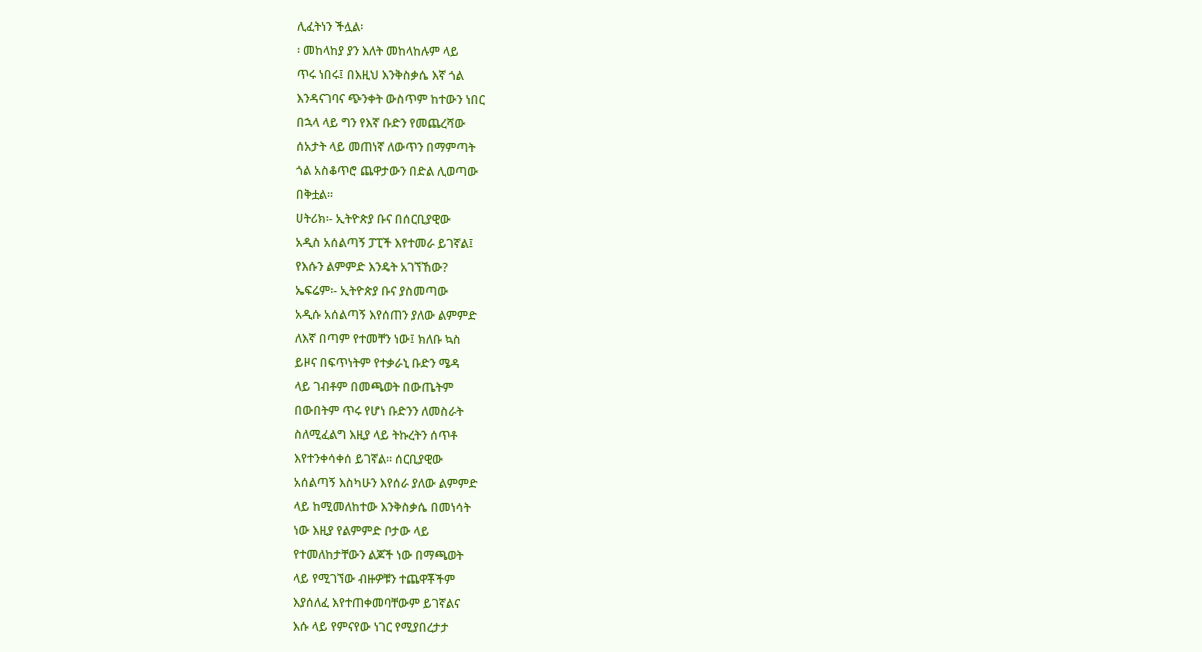ሊፈትነን ችሏል፡
፡ መከላከያ ያን እለት መከላከሉም ላይ
ጥሩ ነበሩ፤ በእዚህ እንቅስቃሴ እኛ ጎል
እንዳናገባና ጭንቀት ውስጥም ከተውን ነበር
በኋላ ላይ ግን የእኛ ቡድን የመጨረሻው
ሰአታት ላይ መጠነኛ ለውጥን በማምጣት
ጎል አስቆጥሮ ጨዋታውን በድል ሊወጣው
በቅቷል፡፡
ሀትሪክ፡- ኢትዮጵያ ቡና በሰርቢያዊው
አዲስ አሰልጣኝ ፓፒች እየተመራ ይገኛል፤
የእሱን ልምምድ እንዴት አገኘኸው?
ኤፍሬም፡- ኢትዮጵያ ቡና ያስመጣው
አዲሱ አሰልጣኝ እየሰጠን ያለው ልምምድ
ለእኛ በጣም የተመቸን ነው፤ ክለቡ ኳስ
ይዞና በፍጥነትም የተቃራኒ ቡድን ሜዳ
ላይ ገብቶም በመጫወት በውጤትም
በውበትም ጥሩ የሆነ ቡድንን ለመስራት
ስለሚፈልግ እዚያ ላይ ትኩረትን ሰጥቶ
እየተንቀሳቀሰ ይገኛል፡፡ ሰርቢያዊው
አሰልጣኝ እስካሁን እየሰራ ያለው ልምምድ
ላይ ከሚመለከተው እንቅስቃሴ በመነሳት
ነው እዚያ የልምምድ ቦታው ላይ
የተመለከታቸውን ልጆች ነው በማጫወት
ላይ የሚገኘው ብዙዎቹን ተጨዋቾችም
እያሰለፈ እየተጠቀመባቸውም ይገኛልና
እሱ ላይ የምናየው ነገር የሚያበረታታ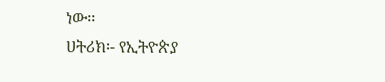ነው፡፡
ሀትሪክ፡- የኢትዮጵያ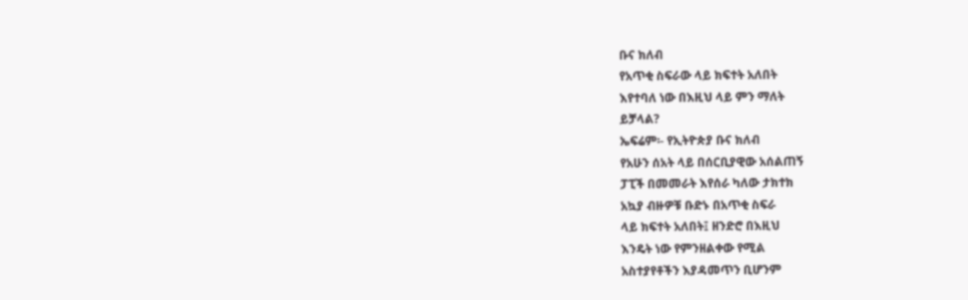ቡና ክለብ
የአጥቂ ስፍራው ላይ ክፍተት አለበት
እየተባለ ነው በእዚህ ላይ ምን ማለት
ይቻላል?
ኤፍሬም፡- የኢትዮጵያ ቡና ክለብ
የአሁን ሰአት ላይ በሰርቢያዊው አሰልጠኝ
ፓፒች በመመራት እየሰራ ካለው ታክተክ
አኳያ ብዙዎቹ ቡድኑ በአጥቂ ስፍራ
ላይ ክፍተት አለበት፤ ዘንድሮ በእዚህ
እንዴት ነው የምንዘልቀው የሚል
አስተያየቶችን እያዳመጥን ቢሆንም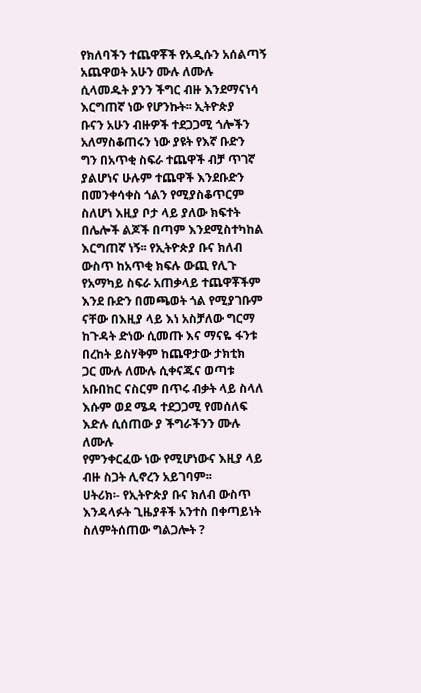የክለባችን ተጨዋቾች የአዲሱን አሰልጣኝ
አጨዋወት አሁን ሙሉ ለሙሉ
ሲላመዱት ያንን ችግር ብዙ እንደማናነሳ
እርግጠኛ ነው የሆንኩት፡፡ ኢትዮጵያ
ቡናን አሁን ብዙዎች ተደጋጋሚ ጎሎችን
አለማስቆጠሩን ነው ያዩት የእኛ ቡድን
ግን በአጥቂ ስፍራ ተጨዋች ብቻ ጥገኛ
ያልሆነና ሁሉም ተጨዋች እንደቡድን
በመንቀሳቀስ ጎልን የሚያስቆጥርም
ስለሆነ እዚያ ቦታ ላይ ያለው ክፍተት
በሌሎች ልጆች በጣም እንደሚስተካከል
እርግጠኛ ነኝ፡፡ የኢትዮጵያ ቡና ክለብ
ውስጥ ከአጥቂ ክፍሉ ውጪ የሊጉ
የአማካይ ስፍራ አጠቃላይ ተጨዋቾችም
እንደ ቡድን በመጫወት ጎል የሚያገቡም
ናቸው በእዚያ ላይ እነ አስቻለው ግርማ
ከጉዳት ድነው ሲመጡ እና ማናዬ ፋንቱ
በረከት ይስሃቅም ከጨዋታው ታክቲክ
ጋር ሙሉ ለሙሉ ሲቀናጁና ወጣቱ
አቡበከር ናስርም በጥሩ ብቃት ላይ ስላለ
እሱም ወደ ሜዳ ተደጋጋሚ የመሰለፍ
እድሉ ሲሰጠው ያ ችግራችንን ሙሉ ለሙሉ
የምንቀርፈው ነው የሚሆነውና እዚያ ላይ
ብዙ ስጋት ሊኖረን አይገባም፡፡
ሀትሪክ፡- የኢትዮጵያ ቡና ክለብ ውስጥ
እንዳላፉት ጊዜያቶች አንተስ በቀጣይነት
ስለምትሰጠው ግልጋሎት ?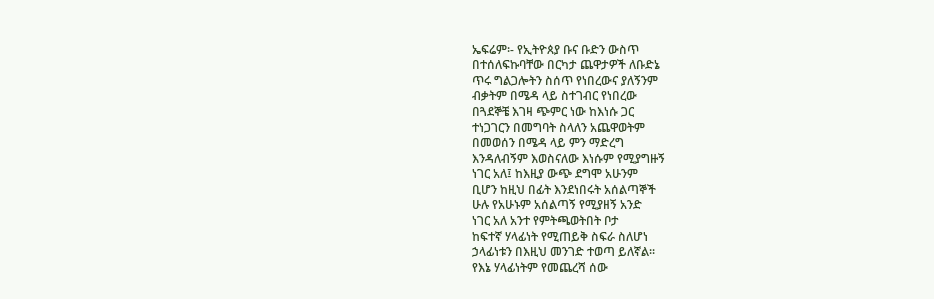ኤፍሬም፡- የኢትዮጰያ ቡና ቡድን ውስጥ
በተሰለፍኩባቸው በርካታ ጨዋታዎች ለቡድኔ
ጥሩ ግልጋሎትን ስሰጥ የነበረውና ያለኝንም
ብቃትም በሜዳ ላይ ስተገብር የነበረው
በጓደኞቼ እገዛ ጭምር ነው ከእነሱ ጋር
ተነጋገርን በመግባት ስላለን አጨዋወትም
በመወሰን በሜዳ ላይ ምን ማድረግ
እንዳለብኝም እወስናለው እነሱም የሚያግዙኝ
ነገር አለ፤ ከእዚያ ውጭ ደግሞ አሁንም
ቢሆን ከዚህ በፊት እንደነበሩት አሰልጣኞች
ሁሉ የአሁኑም አሰልጣኝ የሚያዘኝ አንድ
ነገር አለ አንተ የምትጫወትበት ቦታ
ከፍተኛ ሃላፊነት የሚጠይቅ ስፍራ ስለሆነ
ኃላፊነቱን በእዚህ መንገድ ተወጣ ይለኛል፡፡
የእኔ ሃላፊነትም የመጨረሻ ሰው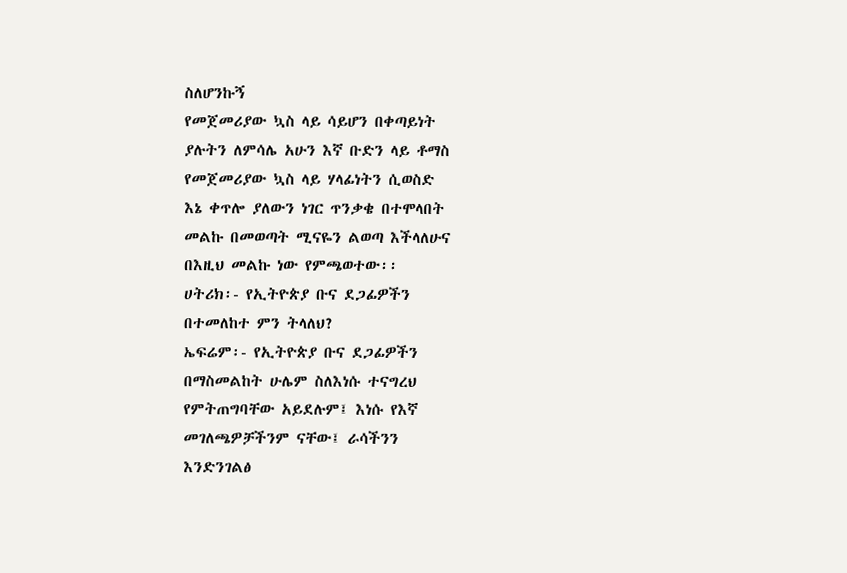ስለሆንኩኝ
የመጀመሪያው ኳስ ላይ ሳይሆን በቀጣይነት
ያሉትን ለምሳሌ አሁን እኛ ቡድን ላይ ቶማስ
የመጀመሪያው ኳስ ላይ ሃላፊነትን ሲወስድ
እኔ ቀጥሎ ያለውን ነገር ጥንቃቄ በተሞላበት
መልኩ በመወጣት ሚናዬን ልወጣ እችላለሁና
በእዚህ መልኩ ነው የምጫወተው፡፡
ሀትሪክ፡- የኢትዮጵያ ቡና ደጋፊዎችን
በተመለከተ ምን ትላለህ?
ኤፍሬም፡- የኢትዮጵያ ቡና ደጋፊዎችን
በማስመልከት ሁሌም ስለእነሱ ተናግረህ
የምትጠግባቸው አይደሉም፤ እነሱ የእኛ
መገለጫዎቻችንም ናቸው፤ ራሳችንን
እንድንገልፅ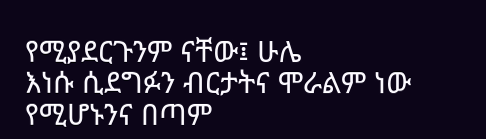የሚያደርጉንም ናቸው፤ ሁሌ
እነሱ ሲደግፉን ብርታትና ሞራልም ነው
የሚሆኑንና በጣም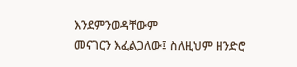እንደምንወዳቸውም
መናገርን እፈልጋለው፤ ስለዚህም ዘንድሮ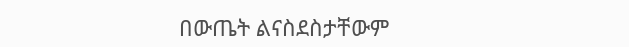በውጤት ልናስደስታቸውም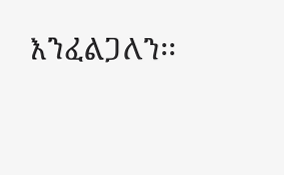እንፈልጋለን፡፡